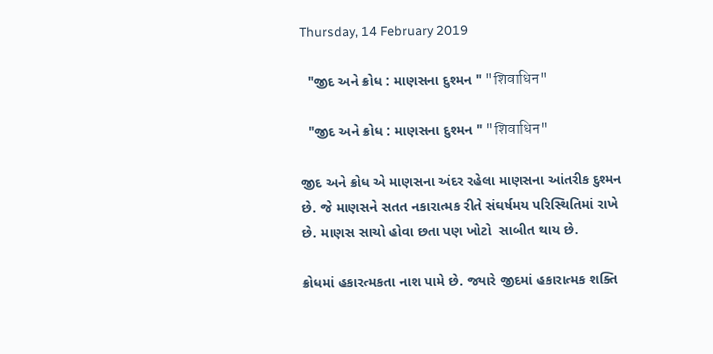Thursday, 14 February 2019

  "જીદ અને ક્રોધ : માણસના દુશ્મન " "शिवाधिन"

  "જીદ અને ક્રોધ : માણસના દુશ્મન " "शिवाधिन"

જીદ અને ક્રોધ એ માણસના અંદર રહેલા માણસના આંતરીક દુશ્મન છે. જે માણસને સતત નકારાત્મક રીતે સંઘર્ષમય પરિસ્થિતિમાં રાખે છે. માણસ સાચો હોવા છતા પણ ખોટો  સાબીત થાય છે.

ક્રોધમાં હકારત્મકતા નાશ પામે છે. જ્યારે જીદમાં હકારાત્મક શક્તિ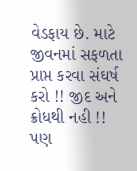વેડફાય છે. માટે જીવનમાં સફળતા પ્રાપ્ત કરવા સંઘર્ષ કરો !! જીદ અને ક્રોધથી નહી !! પણ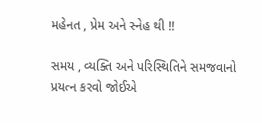મહેનત , પ્રેમ અને સ્નેહ થી !!

સમય , વ્યક્તિ અને પરિસ્થિતિને સમજવાનો પ્રયત્ન કરવો જોઈએ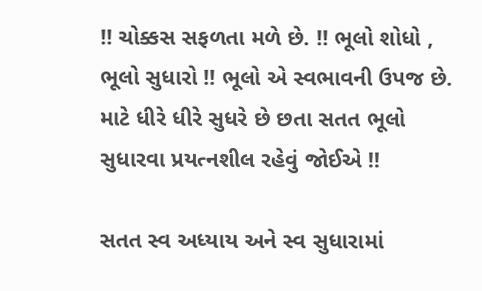!! ચોક્કસ સફળતા મળે છે. !! ભૂલો શોધો , ભૂલો સુધારો !! ભૂલો એ સ્વભાવની ઉપજ છે. માટે ધીરે ધીરે સુધરે છે છતા સતત ભૂલો સુધારવા પ્રયત્નશીલ રહેવું જોઈએ !!

સતત સ્વ અધ્યાય અને સ્વ સુધારામાં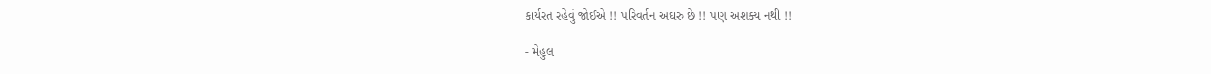કાર્યરત રહેવું જોઈએ !! પરિવર્તન અઘરુ છે !! પણ અશક્ય નથી !!

- મેહુલ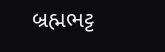બ્રહ્મભટ્ટ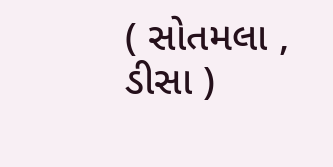( સોતમલા , ડીસા )